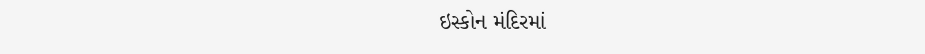ઇસ્કોન મંદિરમાં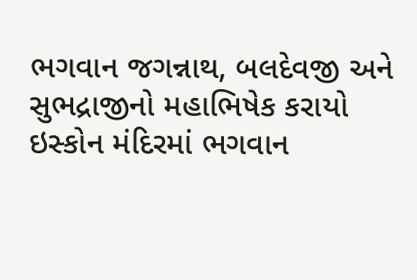ભગવાન જગન્નાથ, બલદેવજી અને સુભદ્રાજીનો મહાભિષેક કરાયો
ઇસ્કોન મંદિરમાં ભગવાન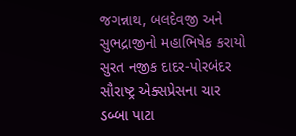જગન્નાથ, બલદેવજી અને સુભદ્રાજીનો મહાભિષેક કરાયો
સુરત નજીક દાદર-પોરબંદર સૌરાષ્ટ્ર એક્સપ્રેસના ચાર ડબ્બા પાટા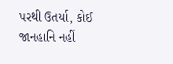પરથી ઉતર્યા, કોઈ જાનહાનિ નહીં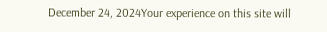December 24, 2024Your experience on this site will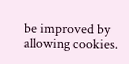be improved by allowing cookies.